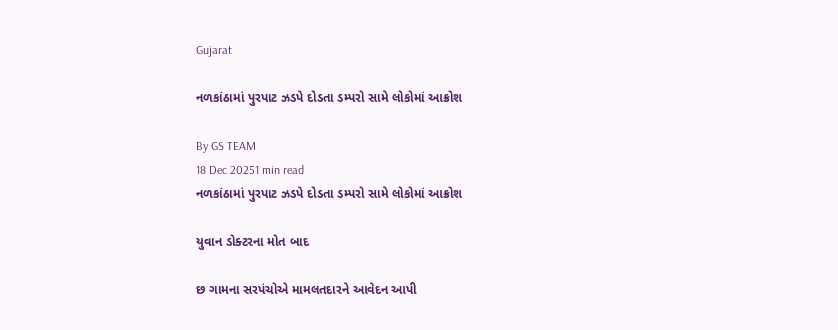Gujarat

નળકાંઠામાં પુરપાટ ઝડપે દોડતા ડમ્પરો સામે લોકોમાં આક્રોશ

By GS TEAM
18 Dec 20251 min read
નળકાંઠામાં પુરપાટ ઝડપે દોડતા ડમ્પરો સામે લોકોમાં આક્રોશ

યુવાન ડોક્ટરના મોત બાદ

છ ગામના સરપંચોએ મામલતદારને આવેદન આપી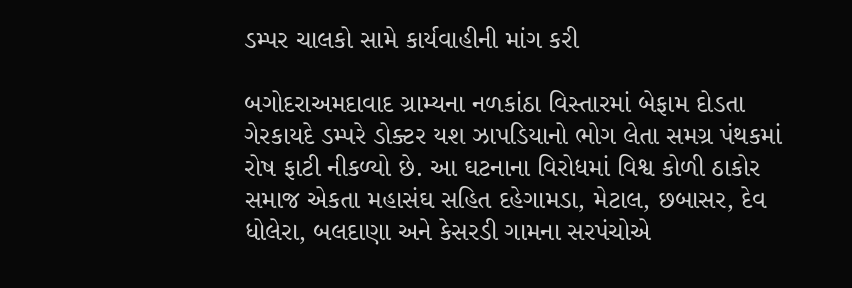ડમ્પર ચાલકો સામે કાર્યવાહીની માંગ કરી

બગોદરાઅમદાવાદ ગ્રામ્યના નળકાંઠા વિસ્તારમાં બેફામ દોડતા ગેરકાયદે ડમ્પરે ડોક્ટર યશ ઝાપડિયાનો ભોગ લેતા સમગ્ર પંથકમાં રોષ ફાટી નીકળ્યો છે. આ ઘટનાના વિરોધમાં વિશ્વ કોળી ઠાકોર સમાજ એકતા મહાસંઘ સહિત દહેગામડા, મેટાલ, છબાસર, દેવ ધોલેરા, બલદાણા અને કેસરડી ગામના સરપંચોએ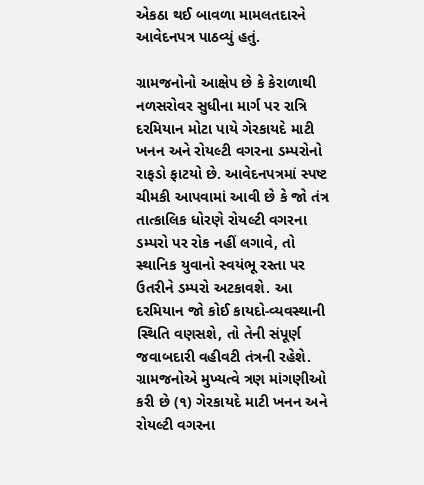એકઠા થઈ બાવળા મામલતદારને આવેદનપત્ર પાઠવ્યું હતું.

ગ્રામજનોનો આક્ષેપ છે કે કેરાળાથી નળસરોવર સુધીના માર્ગ પર રાત્રિ દરમિયાન મોટા પાયે ગેરકાયદે માટી ખનન અને રોયલ્ટી વગરના ડમ્પરોનો રાફડો ફાટયો છે. આવેદનપત્રમાં સ્પષ્ટ ચીમકી આપવામાં આવી છે કે જો તંત્ર તાત્કાલિક ધોરણે રોયલ્ટી વગરના ડમ્પરો પર રોક નહીં લગાવે, તો સ્થાનિક યુવાનો સ્વયંભૂ રસ્તા પર ઉતરીને ડમ્પરો અટકાવશે. આ દરમિયાન જો કોઈ કાયદો-વ્યવસ્થાની સ્થિતિ વણસશે, તો તેની સંપૂર્ણ જવાબદારી વહીવટી તંત્રની રહેશે. ગ્રામજનોએ મુખ્યત્વે ત્રણ માંગણીઓ કરી છે (૧) ગેરકાયદે માટી ખનન અને રોયલ્ટી વગરના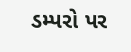ડમ્પરો પર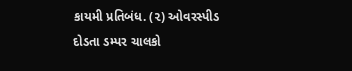કાયમી પ્રતિબંધ. (૨) ઓવરસ્પીડ દોડતા ડમ્પર ચાલકો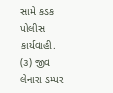સામે કડક પોલીસ કાર્યવાહી. (૩) જીવ લેનારા ડમ્પર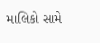માલિકો સામે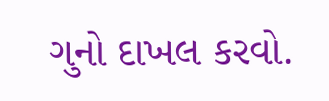ગુનો દાખલ કરવો.